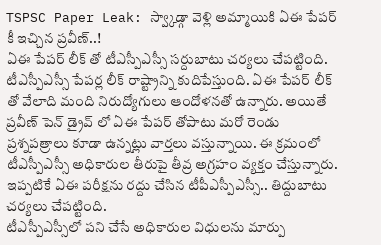TSPSC Paper Leak: స్వ్కాడ్గా వెళ్లి అమ్మాయికి ఏఈ పేపర్ కీ ఇచ్చిన ప్రవీణ్..!
ఏఈ పేపర్ లీక్ తో టీఎస్పీఎస్సీ సర్దుబాటు చర్యలు చేపట్టింది.
టీఎస్పీఎస్సీ పేపర్ల లీక్ రాష్ట్రాన్ని కుదిపేస్తుంది. ఏఈ పేపర్ లీక్ తో వేలాది మంది నిరుద్యోగులు ఆందోళనతో ఉన్నారు. అయితే ప్రవీణ్ పెన్ డ్రైవ్ లో ఏఈ పేపర్ తోపాటు మరో రెండు ప్రశ్నపత్రాలు కూడా ఉన్నట్లు వార్తలు వస్తున్నాయి. ఈ క్రమంలో టీఎస్పీఎస్సీ అధికారుల తీరుపై తీవ్ర అగ్రహం వ్యక్తం చేస్తున్నారు. ఇప్పటికే ఏఈ పరీక్షను రద్దు చేసిన టీపీఎస్పీఎస్సీ.. తిద్దుబాటు చర్యలు చేపట్టింది.
టీఎస్పీఎస్సీలో పని చేసే అధికారుల విధులను మార్పు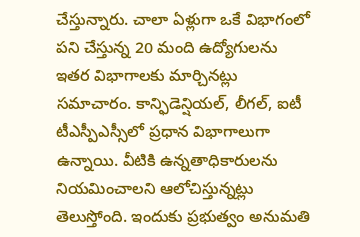చేస్తున్నారు. చాలా ఏళ్లుగా ఒకే విభాగంలో పని చేస్తున్న 20 మంది ఉద్యోగులను ఇతర విభాగాలకు మార్చినట్లు సమాచారం. కాన్ఫిడెన్షియల్, లీగల్, ఐటీ టీఎస్పీఎస్సీలో ప్రధాన విభాగాలుగా ఉన్నాయి. వీటికి ఉన్నతాధికారులను నియమించాలని ఆలోచిస్తున్నట్లు తెలుస్తోంది. ఇందుకు ప్రభుత్వం అనుమతి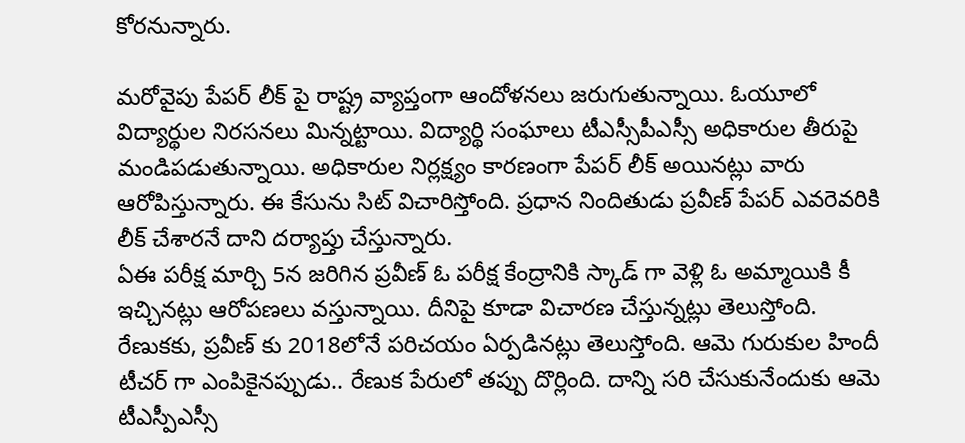కోరనున్నారు.

మరోవైపు పేపర్ లీక్ పై రాష్ట్ర వ్యాప్తంగా ఆందోళనలు జరుగుతున్నాయి. ఓయూలో విద్యార్థుల నిరసనలు మిన్నట్టాయి. విద్యార్థి సంఘాలు టీఎస్సీపీఎస్సీ అధికారుల తీరుపై మండిపడుతున్నాయి. అధికారుల నిర్లక్ష్యం కారణంగా పేపర్ లీక్ అయినట్లు వారు ఆరోపిస్తున్నారు. ఈ కేసును సిట్ విచారిస్తోంది. ప్రధాన నిందితుడు ప్రవీణ్ పేపర్ ఎవరెవరికి లీక్ చేశారనే దాని దర్యాప్తు చేస్తున్నారు.
ఏఈ పరీక్ష మార్చి 5న జరిగిన ప్రవీణ్ ఓ పరీక్ష కేంద్రానికి స్కాడ్ గా వెళ్లి ఓ అమ్మాయికి కీ ఇచ్చినట్లు ఆరోపణలు వస్తున్నాయి. దీనిపై కూడా విచారణ చేస్తున్నట్లు తెలుస్తోంది. రేణుకకు, ప్రవీణ్ కు 2018లోనే పరిచయం ఏర్పడినట్లు తెలుస్తోంది. ఆమె గురుకుల హిందీ టీచర్ గా ఎంపికైనప్పుడు.. రేణుక పేరులో తప్పు దొర్లింది. దాన్ని సరి చేసుకునేందుకు ఆమె టీఎస్పీఎస్సీ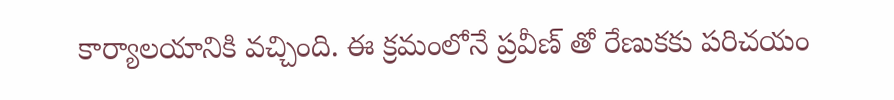కార్యాలయానికి వచ్చింది. ఈ క్రమంలోనే ప్రవీణ్ తో రేణుకకు పరిచయం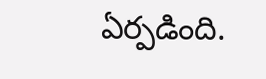ఏర్పడింది.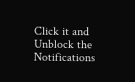Click it and Unblock the Notifications